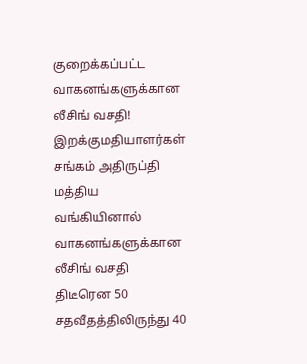குறைக்கப்பட்ட வாகனங்களுக்கான லீசிங் வசதி! இறக்குமதியாளர்கள் சங்கம் அதிருப்தி
மத்திய வங்கியினால் வாகனங்களுக்கான லீசிங் வசதி திடீரென 50 சதவீதத்திலிருந்து 40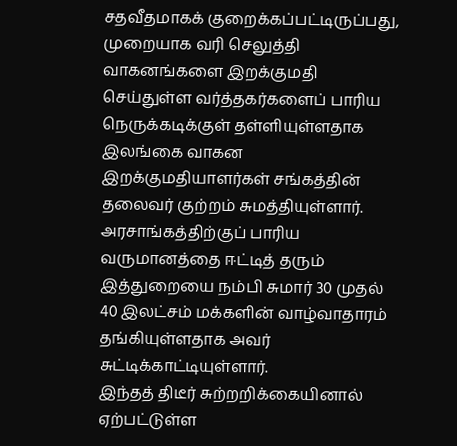சதவீதமாகக் குறைக்கப்பட்டிருப்பது, முறையாக வரி செலுத்தி வாகனங்களை இறக்குமதி செய்துள்ள வர்த்தகர்களைப் பாரிய நெருக்கடிக்குள் தள்ளியுள்ளதாக இலங்கை வாகன இறக்குமதியாளர்கள் சங்கத்தின் தலைவர் குற்றம் சுமத்தியுள்ளார்.
அரசாங்கத்திற்குப் பாரிய வருமானத்தை ஈட்டித் தரும் இத்துறையை நம்பி சுமார் 30 முதல் 40 இலட்சம் மக்களின் வாழ்வாதாரம் தங்கியுள்ளதாக அவர் சுட்டிக்காட்டியுள்ளார்.
இந்தத் திடீர் சுற்றறிக்கையினால் ஏற்பட்டுள்ள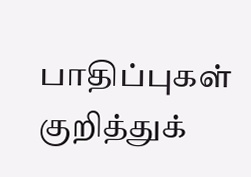பாதிப்புகள் குறித்துக்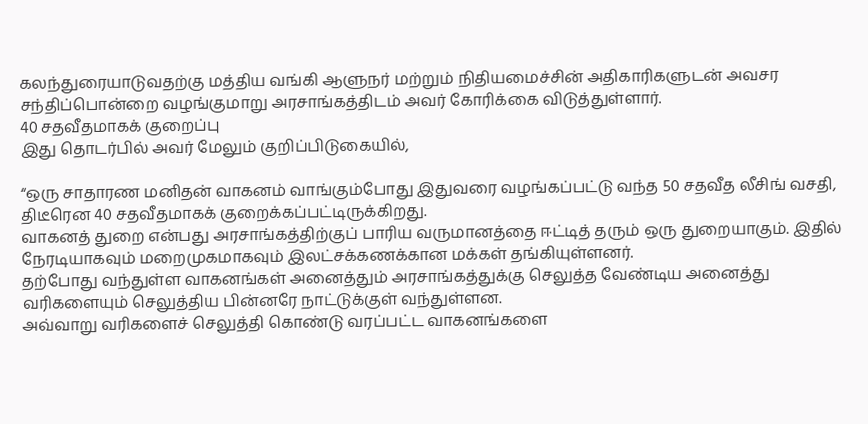கலந்துரையாடுவதற்கு மத்திய வங்கி ஆளுநர் மற்றும் நிதியமைச்சின் அதிகாரிகளுடன் அவசர சந்திப்பொன்றை வழங்குமாறு அரசாங்கத்திடம் அவர் கோரிக்கை விடுத்துள்ளார்.
40 சதவீதமாகக் குறைப்பு
இது தொடர்பில் அவர் மேலும் குறிப்பிடுகையில்,

“ஒரு சாதாரண மனிதன் வாகனம் வாங்கும்போது இதுவரை வழங்கப்பட்டு வந்த 50 சதவீத லீசிங் வசதி, திடீரென 40 சதவீதமாகக் குறைக்கப்பட்டிருக்கிறது.
வாகனத் துறை என்பது அரசாங்கத்திற்குப் பாரிய வருமானத்தை ஈட்டித் தரும் ஒரு துறையாகும். இதில் நேரடியாகவும் மறைமுகமாகவும் இலட்சக்கணக்கான மக்கள் தங்கியுள்ளனர்.
தற்போது வந்துள்ள வாகனங்கள் அனைத்தும் அரசாங்கத்துக்கு செலுத்த வேண்டிய அனைத்து வரிகளையும் செலுத்திய பின்னரே நாட்டுக்குள் வந்துள்ளன.
அவ்வாறு வரிகளைச் செலுத்தி கொண்டு வரப்பட்ட வாகனங்களை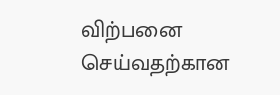விற்பனை செய்வதற்கான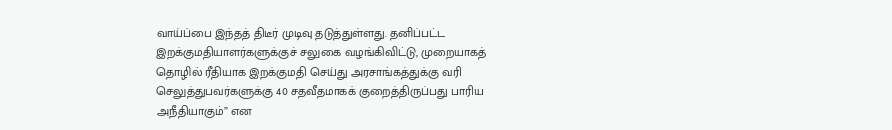வாய்ப்பை இந்தத் திடீர் முடிவு தடுத்துள்ளது. தனிப்பட்ட இறக்குமதியாளர்களுக்குச் சலுகை வழங்கிவிட்டு, முறையாகத் தொழில் ரீதியாக இறக்குமதி செய்து அரசாங்கத்துக்கு வரி செலுத்துபவர்களுக்கு 40 சதவீதமாகக் குறைத்திருப்பது பாரிய அநீதியாகும்” என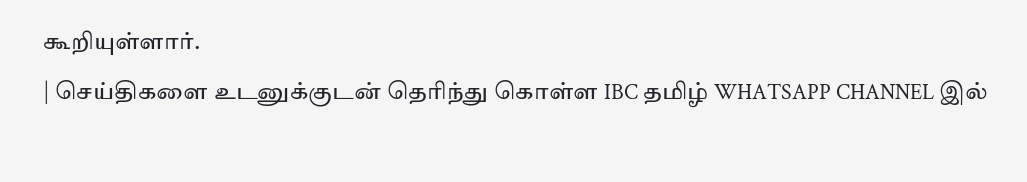கூறியுள்ளார்.
| செய்திகளை உடனுக்குடன் தெரிந்து கொள்ள IBC தமிழ் WHATSAPP CHANNEL இல்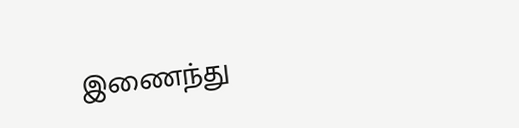இணைந்து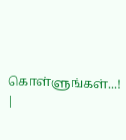கொள்ளுங்கள்...! |